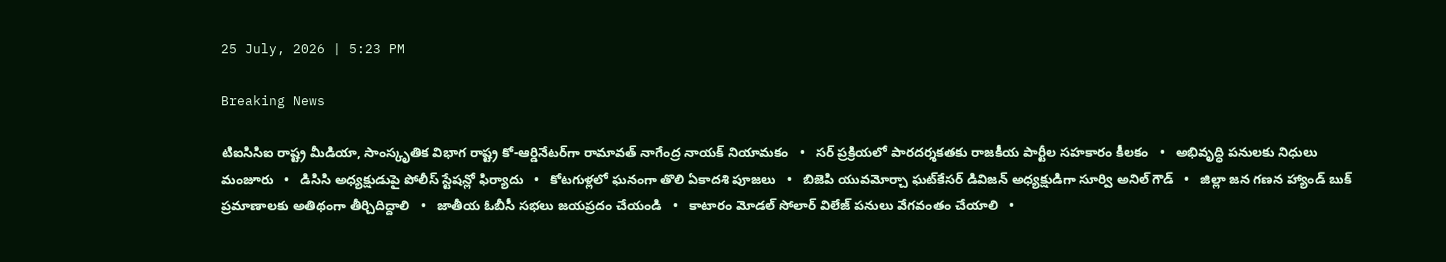25 July, 2026 | 5:23 PM

Breaking News

టిఐసిసిఐ రాష్ట్ర మీడియా, సాంస్కృతిక విభాగ రాష్ట్ర కో-ఆర్డినేటర్‌గా రామావత్ నాగేంద్ర నాయక్ నియామకం   •   సర్ ప్రక్రియలో పారదర్శకతకు రాజకీయ పార్టీల సహకారం కీలకం   •   అభివృద్ధి పనులకు నిధులు మంజూరు   •   డిసిసి అధ్యక్షుడుపై పోలీస్ స్టేషన్లో ఫిర్యాదు   •   కోటగుళ్లలో ఘనంగా తొలి ఏకాదశి పూజలు   •   బిజెపి యువమోర్చా ఘట్‌కేసర్ డివిజన్ అధ్యక్షుడిగా సూర్వి అనిల్ గౌడ్   •   జిల్లా జన గణన హ్యాండ్ బుక్ ప్రమాణాలకు అతిథంగా తీర్చిదిద్దాలి   •   జాతీయ ఓబీసీ సభలు జయప్రదం చేయండి   •   కాటారం మోడల్ సోలార్ విలేజ్ పనులు వేగవంతం చేయాలి   •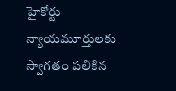హైకోర్టు న్యాయమూర్తులకు స్వాగతం పలికిన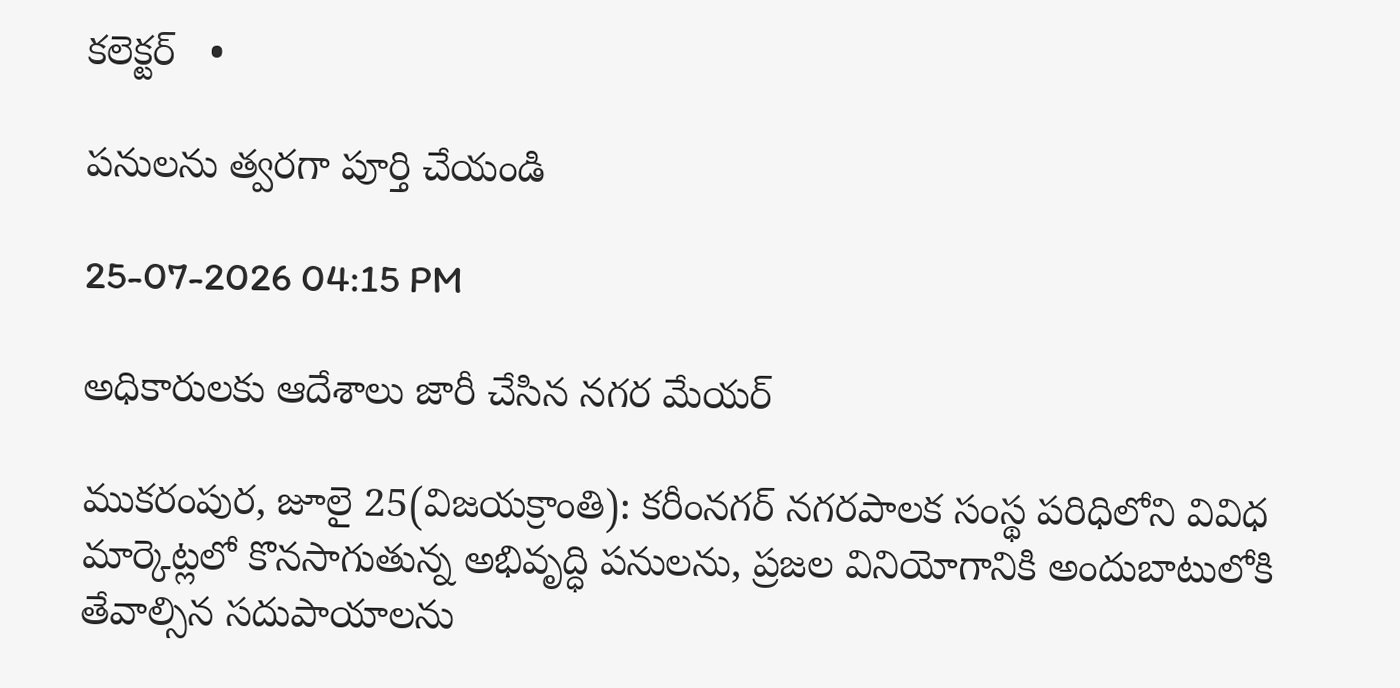కలెక్టర్   •

పనులను త్వరగా పూర్తి చేయండి

25-07-2026 04:15 PM

అధికారులకు ఆదేశాలు జారీ చేసిన నగర మేయర్

ముకరంపుర, జూలై 25(విజయక్రాంతి): కరీంనగర్ నగరపాలక సంస్థ పరిధిలోని వివిధ మార్కెట్లలో కొనసాగుతున్న అభివృద్ధి పనులను, ప్రజల వినియోగానికి అందుబాటులోకి తేవాల్సిన సదుపాయాలను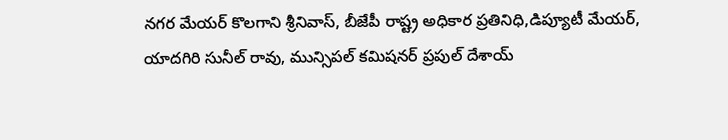నగర మేయర్ కొలగాని శ్రీనివాస్, బీజేపీ రాష్ట్ర అధికార ప్రతినిధి,డిప్యూటీ మేయర్,  యాదగిరి సునీల్ రావు, మున్సిపల్ కమిషనర్ ప్రపుల్ దేశాయ్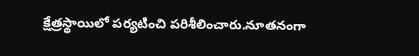క్షేత్రస్థాయిలో పర్యటించి పరిశీలించారు.నూతనంగా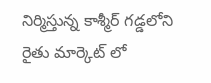నిర్మిస్తున్న కాశ్మీర్ గడ్డలోని రైతు మార్కెట్‌ లో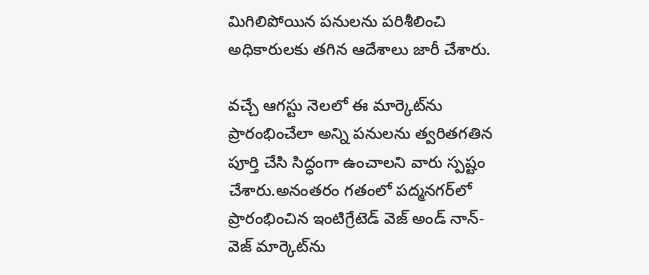మిగిలిపోయిన పనులను పరిశీలించి అధికారులకు తగిన ఆదేశాలు జారీ చేశారు.

వచ్చే ఆగస్టు నెలలో ఈ మార్కెట్‌ను ప్రారంభించేలా అన్ని పనులను త్వరితగతిన పూర్తి చేసి సిద్ధంగా ఉంచాలని వారు స్పష్టం చేశారు.అనంతరం గతంలో పద్మనగర్‌లో ప్రారంభించిన ఇంటిగ్రేటెడ్ వెజ్ అండ్ నాన్-వెజ్ మార్కెట్‌ను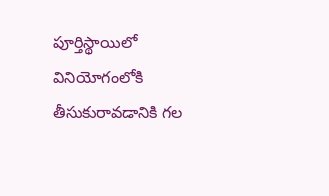పూర్తిస్థాయిలో వినియోగంలోకి తీసుకురావడానికి గల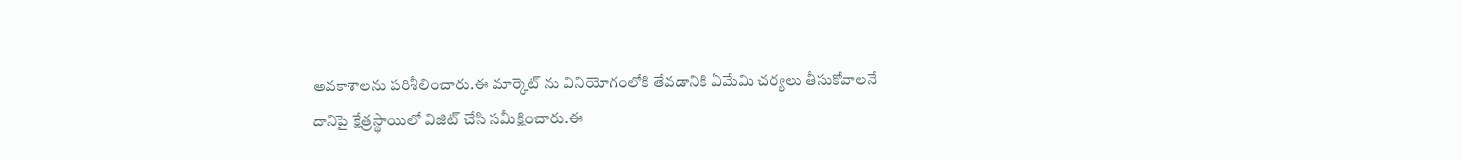అవకాశాలను పరిశీలించారు.ఈ మార్కెట్‌ ను వినియోగంలోకి తేవడానికి ఏమేమి చర్యలు తీసుకోవాలనే దానిపై క్షేత్రస్థాయిలో విజిట్ చేసి సమీక్షించారు.ఈ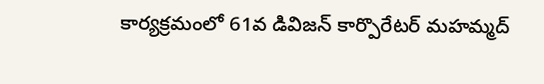కార్యక్రమంలో 61వ డివిజన్ కార్పొరేటర్ మహమ్మద్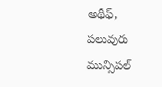అథీఫ్, పలువురు మున్సిపల్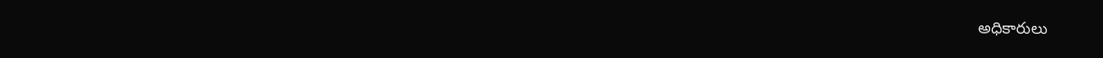అధికారులు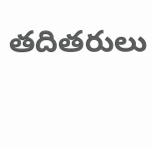తదితరులు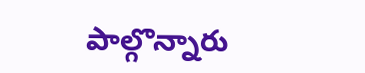పాల్గొన్నారు